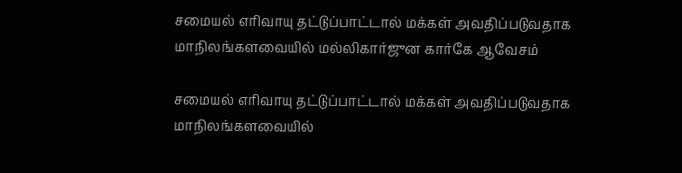சமையல் எரிவாயு தட்டுப்பாட்டால் மக்கள் அவதிப்படுவதாக மாநிலங்களவையில் மல்லிகார்ஜுன கார்கே ஆவேசம்

சமையல் எரிவாயு தட்டுப்பாட்டால் மக்கள் அவதிப்படுவதாக மாநிலங்களவையில்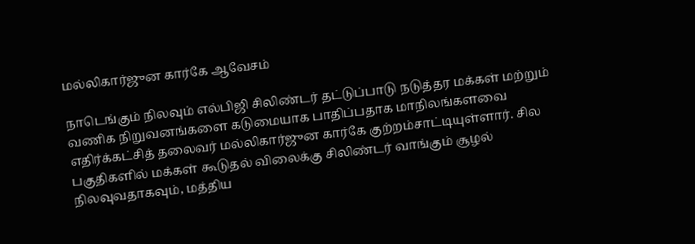மல்லிகார்ஜுன கார்கே ஆவேசம்

நாடெங்கும் நிலவும் எல்பிஜி சிலிண்டர் தட்டுப்பாடு நடுத்தர மக்கள் மற்றும் வணிக நிறுவனங்களை கடுமையாக பாதிப்பதாக மாநிலங்களவை எதிர்க்கட்சித் தலைவர் மல்லிகார்ஜுன கார்கே குற்றம்சாட்டியுள்ளார். சில பகுதிகளில் மக்கள் கூடுதல் விலைக்கு சிலிண்டர் வாங்கும் சூழல் நிலவுவதாகவும், மத்திய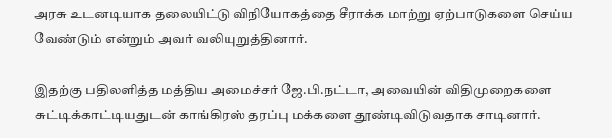அரசு உடனடியாக தலையிட்டு விநியோகத்தை சீராக்க மாற்று ஏற்பாடுகளை செய்ய வேண்டும் என்றும் அவர் வலியுறுத்தினார்.

இதற்கு பதிலளித்த மத்திய அமைச்சர் ஜே.பி.நட்டா, அவையின் விதிமுறைகளை சுட்டிக்காட்டியதுடன் காங்கிரஸ் தரப்பு மக்களை தூண்டிவிடுவதாக சாடினார்.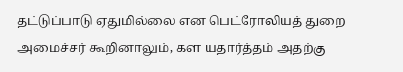தட்டுப்பாடு ஏதுமில்லை என பெட்ரோலியத் துறை அமைச்சர் கூறினாலும், கள யதார்த்தம் அதற்கு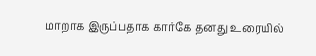மாறாக இருப்பதாக கார்கே தனது உரையில்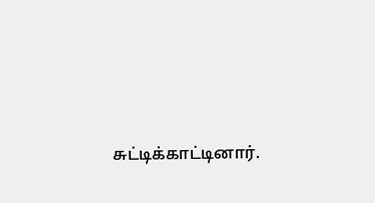சுட்டிக்காட்டினார்.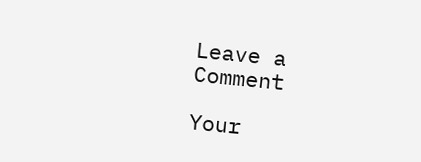Leave a Comment

Your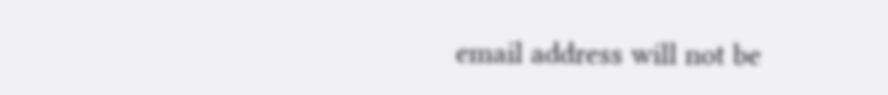email address will not be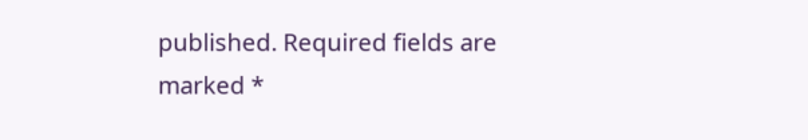published. Required fields are marked *